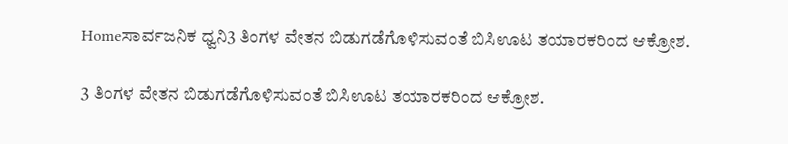Homeಸಾರ್ವಜನಿಕ ಧ್ವನಿ3 ತಿಂಗಳ ವೇತನ ಬಿಡುಗಡೆಗೊಳಿಸುವಂತೆ ಬಿಸಿಊಟ ತಯಾರಕರಿಂದ ಆಕ್ರೋಶ.

3 ತಿಂಗಳ ವೇತನ ಬಿಡುಗಡೆಗೊಳಿಸುವಂತೆ ಬಿಸಿಊಟ ತಯಾರಕರಿಂದ ಆಕ್ರೋಶ.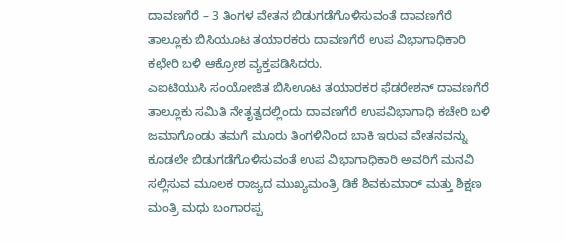ದಾವಣಗೆರೆ – 3 ತಿಂಗಳ ವೇತನ ಬಿಡುಗಡೆಗೊಳಿಸುವಂತೆ ದಾವಣಗೆರೆ ತಾಲ್ಲೂಕು ಬಿಸಿಯೂಟ ತಯಾರಕರು ದಾವಣಗೆರೆ ಉಪ ವಿಭಾಗಾಧಿಕಾರಿ ಕಛೇರಿ ಬಳಿ ಆಕ್ರೋಶ ವ್ಯಕ್ತಪಡಿಸಿದರು.
ಎಐಟಿಯುಸಿ ಸಂಯೋಜಿತ ಬಿಸಿಊಟ ತಯಾರಕರ ಫೆಡರೇಶನ್ ದಾವಣಗೆರೆ ತಾಲ್ಲೂಕು ಸಮಿತಿ ನೇತೃತ್ವದಲ್ಲಿಂದು ದಾವಣಗೆರೆ ಉಪವಿಭಾಗಾಧಿ ಕಚೇರಿ ಬಳಿ ಜಮಾಗೊಂಡು ತಮಗೆ ಮೂರು ತಿಂಗಳಿನಿಂದ ಬಾಕಿ ಇರುವ ವೇತನವನ್ನು ಕೂಡಲೇ ಬಿಡುಗಡೆಗೊಳಿಸುವಂತೆ ಉಪ ವಿಭಾಗಾಧಿಕಾರಿ ಅವರಿಗೆ ಮನವಿ ಸಲ್ಲಿಸುವ ಮೂಲಕ ರಾಜ್ಯದ ಮುಖ್ಯಮಂತ್ರಿ ಡಿಕೆ ಶಿವಕುಮಾರ್ ಮತ್ತು ಶಿಕ್ಷಣ ಮಂತ್ರಿ ಮಧು ಬಂಗಾರಪ್ಪ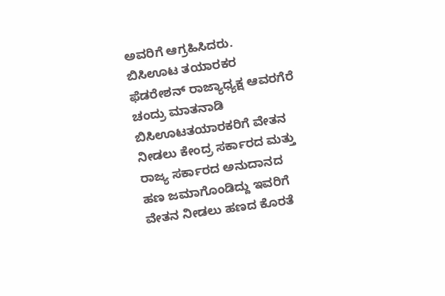ಅವರಿಗೆ ಆಗ್ರಹಿಸಿದರು.
ಬಿಸಿಊಟ ತಯಾರಕರ ಫೆಡರೇಶನ್ ರಾಜ್ಯಾಧ್ಯಕ್ಷ ಆವರಗೆರೆ ಚಂದ್ರು ಮಾತನಾಡಿ ಬಿಸಿಊಟತಯಾರಕರಿಗೆ ವೇತನ ನೀಡಲು ಕೇಂದ್ರ ಸರ್ಕಾರದ ಮತ್ತು ರಾಜ್ಯ ಸರ್ಕಾರದ ಅನುದಾನದ ಹಣ ಜಮಾಗೊಂಡಿದ್ದು ಇವರಿಗೆ ವೇತನ ನೀಡಲು ಹಣದ ಕೊರತೆ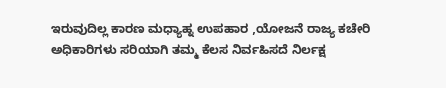ಇರುವುದಿಲ್ಲ ಕಾರಣ ಮಧ್ಯಾಹ್ನ ಉಪಹಾರ ,ಯೋಜನೆ ರಾಜ್ಯ ಕಚೇರಿ ಅಧಿಕಾರಿಗಳು ಸರಿಯಾಗಿ ತಮ್ಮ ಕೆಲಸ ನಿರ್ವಹಿಸದೆ ನಿರ್ಲಕ್ಷ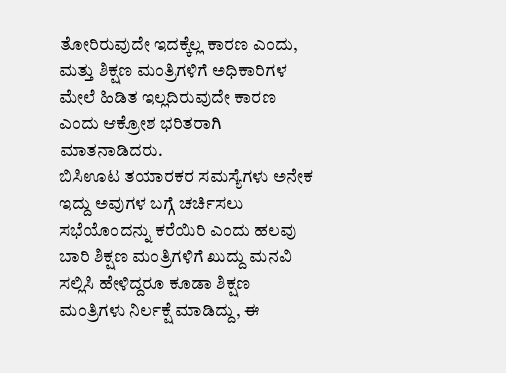ತೋರಿರುವುದೇ ಇದಕ್ಕೆಲ್ಲ ಕಾರಣ ಎಂದು, ಮತ್ತು ಶಿಕ್ಷಣ ಮಂತ್ರಿಗಳಿಗೆ ಅಧಿಕಾರಿಗಳ ಮೇಲೆ ಹಿಡಿತ ಇಲ್ಲದಿರುವುದೇ ಕಾರಣ ಎಂದು ಆಕ್ರೋಶ ಭರಿತರಾಗಿ ಮಾತನಾಡಿದರು.
ಬಿಸಿಊಟ ತಯಾರಕರ ಸಮಸ್ಯೆಗಳು ಅನೇಕ ಇದ್ದು ಅವುಗಳ ಬಗ್ಗೆ ಚರ್ಚಿಸಲು ಸಭೆಯೊಂದನ್ನು ಕರೆಯಿರಿ ಎಂದು ಹಲವು ಬಾರಿ ಶಿಕ್ಷಣ ಮಂತ್ರಿಗಳಿಗೆ ಖುದ್ದು ಮನವಿ ಸಲ್ಲಿಸಿ ಹೇಳಿದ್ದರೂ ಕೂಡಾ ಶಿಕ್ಷಣ ಮಂತ್ರಿಗಳು ನಿರ್ಲಕ್ಷೆ ಮಾಡಿದ್ದು, ಈ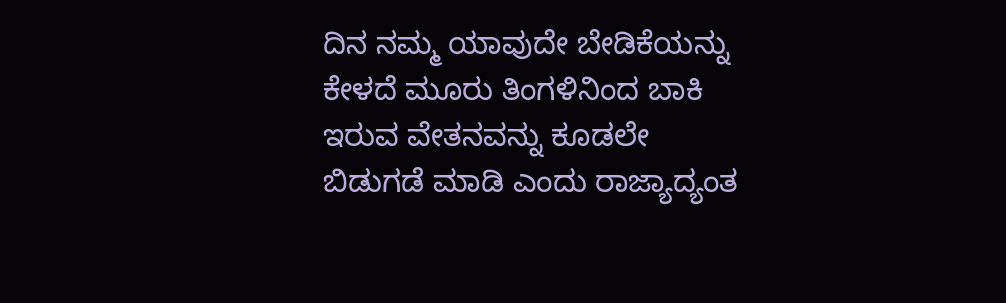ದಿನ ನಮ್ಮ ಯಾವುದೇ ಬೇಡಿಕೆಯನ್ನು ಕೇಳದೆ ಮೂರು ತಿಂಗಳಿನಿಂದ ಬಾಕಿ ಇರುವ ವೇತನವನ್ನು ಕೂಡಲೇ ಬಿಡುಗಡೆ ಮಾಡಿ ಎಂದು ರಾಜ್ಯಾದ್ಯಂತ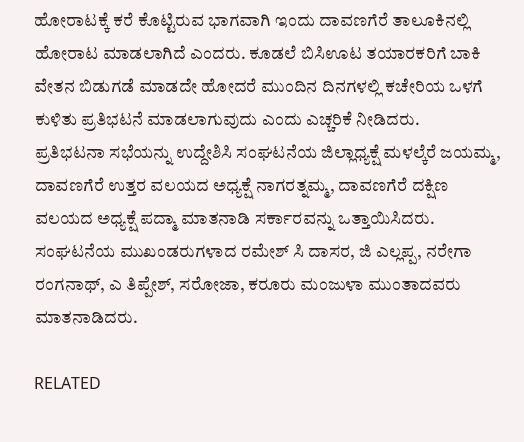ಹೋರಾಟಕ್ಕೆ ಕರೆ ಕೊಟ್ಟಿರುವ ಭಾಗವಾಗಿ ಇಂದು ದಾವಣಗೆರೆ ತಾಲೂಕಿನಲ್ಲಿ ಹೋರಾಟ ಮಾಡಲಾಗಿದೆ ಎಂದರು. ಕೂಡಲೆ ಬಿಸಿಊಟ ತಯಾರಕರಿಗೆ ಬಾಕಿ ವೇತನ ಬಿಡುಗಡೆ ಮಾಡದೇ ಹೋದರೆ ಮುಂದಿನ ದಿನಗಳಲ್ಲಿ ಕಚೇರಿಯ ಒಳಗೆ ಕುಳಿತು ಪ್ರತಿಭಟನೆ ಮಾಡಲಾಗುವುದು ಎಂದು ಎಚ್ಚರಿಕೆ ನೀಡಿದರು.
ಪ್ರತಿಭಟನಾ ಸಭೆಯನ್ನು ಉದ್ದೇಶಿಸಿ ಸಂಘಟನೆಯ ಜಿಲ್ಲಾಧ್ಯಕ್ಷೆ ಮಳಲ್ಕೆರೆ ಜಯಮ್ಮ, ದಾವಣಗೆರೆ ಉತ್ತರ ವಲಯದ ಅಧ್ಯಕ್ಷೆ ನಾಗರತ್ನಮ್ಮ, ದಾವಣಗೆರೆ ದಕ್ಷಿಣ ವಲಯದ ಅಧ್ಯಕ್ಷೆ ಪದ್ಮಾ ಮಾತನಾಡಿ ಸರ್ಕಾರವನ್ನು ಒತ್ತಾಯಿಸಿದರು.
ಸಂಘಟನೆಯ ಮುಖಂಡರುಗಳಾದ ರಮೇಶ್ ಸಿ ದಾಸರ, ಜಿ ಎಲ್ಲಪ್ಪ, ನರೇಗಾ ರಂಗನಾಥ್, ಎ ತಿಪ್ಪೇಶ್, ಸರೋಜಾ, ಕರೂರು ಮಂಜುಳಾ ಮುಂತಾದವರು ಮಾತನಾಡಿದರು.

RELATED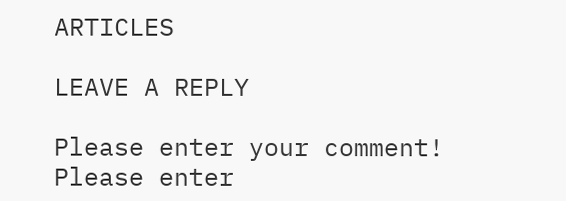ARTICLES

LEAVE A REPLY

Please enter your comment!
Please enter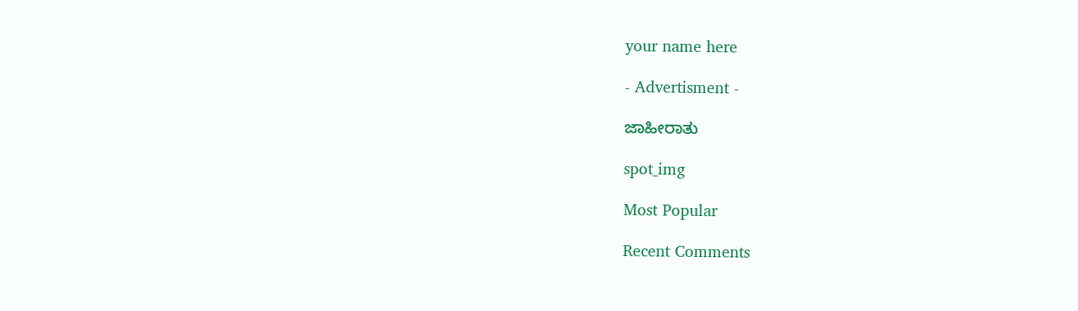your name here

- Advertisment -

ಜಾಹೀರಾತು

spot_img

Most Popular

Recent Comments